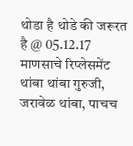थोडा है थोडे की जरूरत है @ 05.12.17
माणसाचे रिप्लेसमेंट
थांबा थांबा गुरुजी, जरावेळ थांबा, पाचच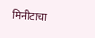मिनीटाचा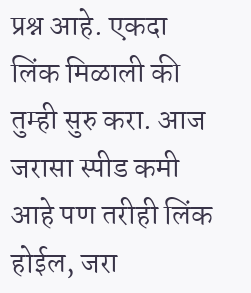प्रश्न आहे. एकदा लिंक मिळाली की तुम्ही सुरु करा. आज जरासा स्पीड कमी आहे पण तरीही लिंक होईल, जरा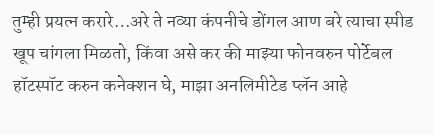तुम्ही प्रयत्न करारे…अरे ते नव्या कंपनीचे डोंगल आण बरे त्याचा स्पीड खूप चांगला मिळतो, किंवा असे कर की माझ्या फोनवरुन पोर्टेबल हॉटस्पॉट करुन कनेक्शन घे, माझा अनलिमीटेड प्लॅन आहे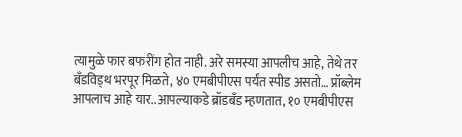त्यामुळे फार बफरींग होत नाही. अरे समस्या आपलीच आहे, तेथे तर बँडविड्थ भरपूर मिळते, ४० एमबीपीएस पर्यंत स्पीड असतो… प्रॉब्लेम आपलाच आहे यार..आपल्याकडे ब्रॉडबँड म्हणतात, १० एमबीपीएस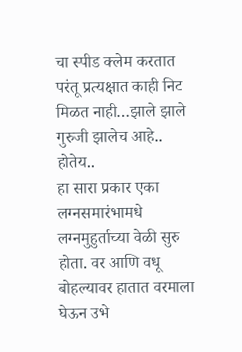चा स्पीड क्लेम करतात परंतू प्रत्यक्षात काही निट मिळत नाही…झाले झाले गुरुजी झालेच आहे.. होतेय..
हा सारा प्रकार एका लग्नसमारंभामधे लग्नमुहुर्ताच्या वेळी सुरु होता. वर आणि वधू बोहल्यावर हातात वरमाला घेऊन उभे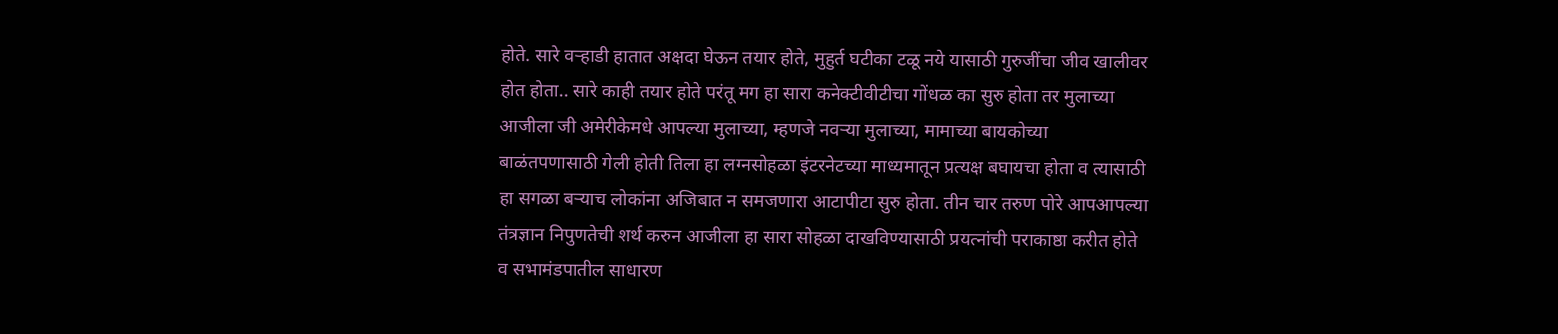होते. सारे वऱ्हाडी हातात अक्षदा घेऊन तयार होते, मुहुर्त घटीका टळू नये यासाठी गुरुजींचा जीव खालीवर होत होता.. सारे काही तयार होते परंतू मग हा सारा कनेक्टीवीटीचा गोंधळ का सुरु होता तर मुलाच्या आजीला जी अमेरीकेमधे आपल्या मुलाच्या, म्हणजे नवऱ्या मुलाच्या, मामाच्या बायकोच्या बाळंतपणासाठी गेली होती तिला हा लग्नसोहळा इंटरनेटच्या माध्यमातून प्रत्यक्ष बघायचा होता व त्यासाठी हा सगळा बऱ्याच लोकांना अजिबात न समजणारा आटापीटा सुरु होता. तीन चार तरुण पोरे आपआपल्या तंत्रज्ञान निपुणतेची शर्थ करुन आजीला हा सारा सोहळा दाखविण्यासाठी प्रयत्नांची पराकाष्ठा करीत होते व सभामंडपातील साधारण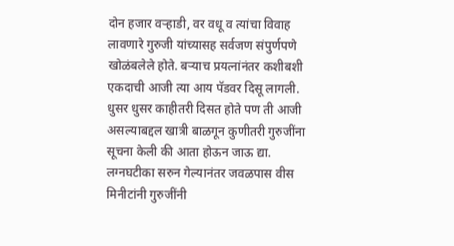दोन हजार वऱ्हाडी, वर वधू व त्यांचा विवाह लावणारे गुरुजी यांच्यासह सर्वजण संपुर्णपणे खोळंबलेले होते. बऱ्याच प्रयत्नांनंतर कशीबशी एकदाची आजी त्या आय पॅडवर दिसू लागली. धुसर धुसर काहीतरी दिसत होते पण ती आजी असल्याबद्दल खात्री बाळगून कुणीतरी गुरुजींना सूचना केली की आता होऊन जाऊ द्या. लग्नघटीका सरुन गेल्यानंतर जवळपास वीस मिनीटांनी गुरुजींनी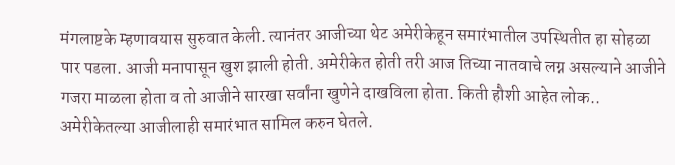मंगलाष्टके म्हणावयास सुरुवात केली. त्यानंतर आजीच्या थेट अमेरीकेहून समारंभातील उपस्थितीत हा सोहळा पार पडला. आजी मनापासून खुश झाली होती. अमेरीकेत होती तरी आज तिच्या नातवाचे लग्न असल्याने आजीने गजरा माळला होता व तो आजीने सारखा सर्वांना खुणेने दाखविला होता. किती हौशी आहेत लोक.. अमेरीकेतल्या आजीलाही समारंभात सामिल करुन घेतले.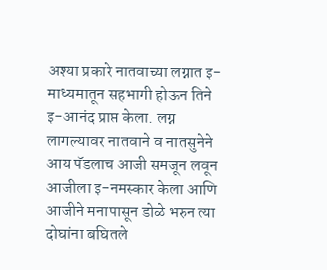अश्या प्रकारे नातवाच्या लग्नात इ-माध्यमातून सहभागी होऊन तिने इ-आनंद प्राप्त केला. लग्न लागल्यावर नातवाने व नातसुनेने आय पॅडलाच आजी समजून लवून आजीला इ-नमस्कार केला आणि आजीने मनापासून डोळे भरुन त्या दोघांना बघितले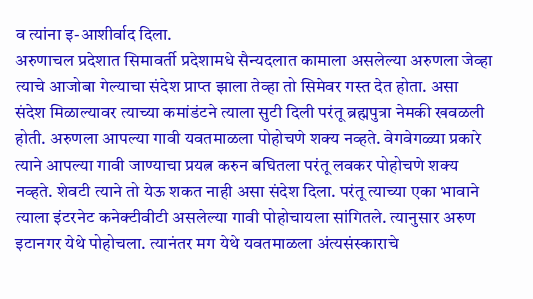व त्यांना इ-आशीर्वाद दिला.
अरुणाचल प्रदेशात सिमावर्ती प्रदेशामधे सैन्यदलात कामाला असलेल्या अरुणला जेव्हा त्याचे आजोबा गेल्याचा संदेश प्राप्त झाला तेव्हा तो सिमेवर गस्त देत होता. असा संदेश मिळाल्यावर त्याच्या कमांडंटने त्याला सुटी दिली परंतू ब्रह्मपुत्रा नेमकी खवळली होती. अरुणला आपल्या गावी यवतमाळला पोहोचणे शक्य नव्हते. वेगवेगळ्या प्रकारे त्याने आपल्या गावी जाण्याचा प्रयत्न करुन बघितला परंतू लवकर पोहोचणे शक्य नव्हते. शेवटी त्याने तो येऊ शकत नाही असा संदेश दिला. परंतू त्याच्या एका भावाने त्याला इंटरनेट कनेक्टीवीटी असलेल्या गावी पोहोचायला सांगितले. त्यानुसार अरुण इटानगर येथे पोहोचला. त्यानंतर मग येथे यवतमाळला अंत्यसंस्काराचे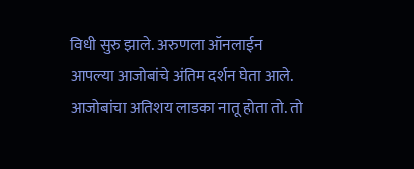विधी सुरु झाले. अरुणला ऑनलाईन आपल्या आजोबांचे अंतिम दर्शन घेता आले. आजोबांचा अतिशय लाडका नातू होता तो. तो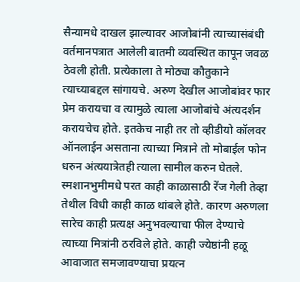सैन्यामधे दाखल झाल्यावर आजोबांनी त्याच्यासंबंधी वर्तमानपत्रात आलेली बातमी व्यवस्थित कापून जवळ ठेवली होती. प्रत्येकाला ते मोठ्या कौतुकाने त्याच्याबद्दल सांगायचे. अरुण देखील आजोबांवर फार प्रेम करायचा व त्यामुळे त्याला आजोबांचे अंत्यदर्शन करायचेच होते. इतकेच नाही तर तो व्हीडीयो कॉलवर ऑनलाईन असताना त्याच्या मित्राने तो मोबाईल फोन धरुन अंत्ययात्रेतही त्याला सामील करुन घेतले. स्मशानभुमीमधे परत काही काळासाठी रेंज गेली तेव्हा तेथील विधी काही काळ थांबले होते. कारण अरुणला सारेच काही प्रत्यक्ष अनुभवल्याचा फील देण्याचे त्याच्या मित्रांनी ठरविले होते. काही ज्येष्ठांनी हळू आवाजात समजावण्याचा प्रयत्न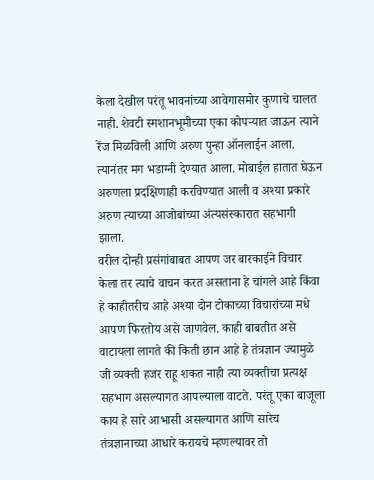केला देखील परंतू भावनांच्या आवेगासमोर कुणाचे चालत नाही. शेवटी स्मशानभूमीच्या एका कोपऱ्यात जाऊन त्याने रेंज मिळविली आणि अरुण पुन्हा ऑनलाईन आला. त्यानंतर मग भडाग्नी देण्यात आला. मोबाईल हातात घेऊन अरुणला प्रदक्षिणाही करविण्यात आली व अश्या प्रकारे अरुण त्याच्या आजोबांच्या अंत्यसंस्कारात सहभागी झाला.
वरील दोन्ही प्रसंगांबाबत आपण जर बारकाईने विचार केला तर त्याचे वाचन करत असताना हे चांगले आहे किंवा हे काहीतरीच आहे अश्या दोन टोकाच्या विचारांच्या मधे आपण फिरतोय असे जाणवेल. काही बाबतीत असे वाटायला लागते की किती छान आहे हे तंत्रज्ञान ज्यामुळे जी व्यक्ती हजर राहू शकत नाही त्या व्यक्तीचा प्रत्यक्ष सहभाग असल्यागत आपल्याला वाटते. परंतू एका बाजूला काय हे सारे आभासी असल्यागत आणि सारेच तंत्रज्ञानाच्या आधारे करायचे म्हणल्यावर तो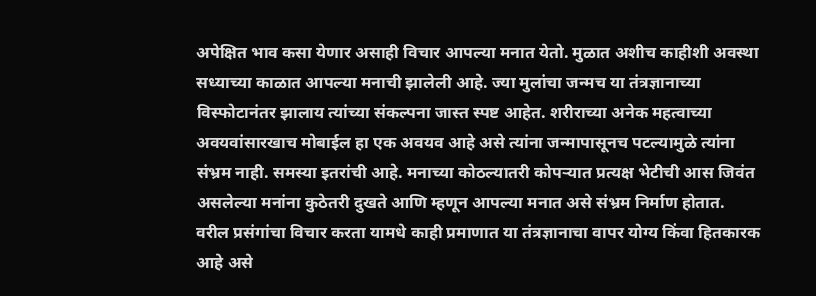अपेक्षित भाव कसा येणार असाही विचार आपल्या मनात येतो. मुळात अशीच काहीशी अवस्था सध्याच्या काळात आपल्या मनाची झालेली आहे. ज्या मुलांचा जन्मच या तंत्रज्ञानाच्या विस्फोटानंतर झालाय त्यांच्या संकल्पना जास्त स्पष्ट आहेत. शरीराच्या अनेक महत्वाच्या अवयवांसारखाच मोबाईल हा एक अवयव आहे असे त्यांना जन्मापासूनच पटल्यामुळे त्यांना संभ्रम नाही. समस्या इतरांची आहे. मनाच्या कोठल्यातरी कोपऱ्यात प्रत्यक्ष भेटीची आस जिवंत असलेल्या मनांना कुठेतरी दुखते आणि म्हणून आपल्या मनात असे संभ्रम निर्माण होतात.
वरील प्रसंगांचा विचार करता यामधे काही प्रमाणात या तंत्रज्ञानाचा वापर योग्य किंवा हितकारक आहे असे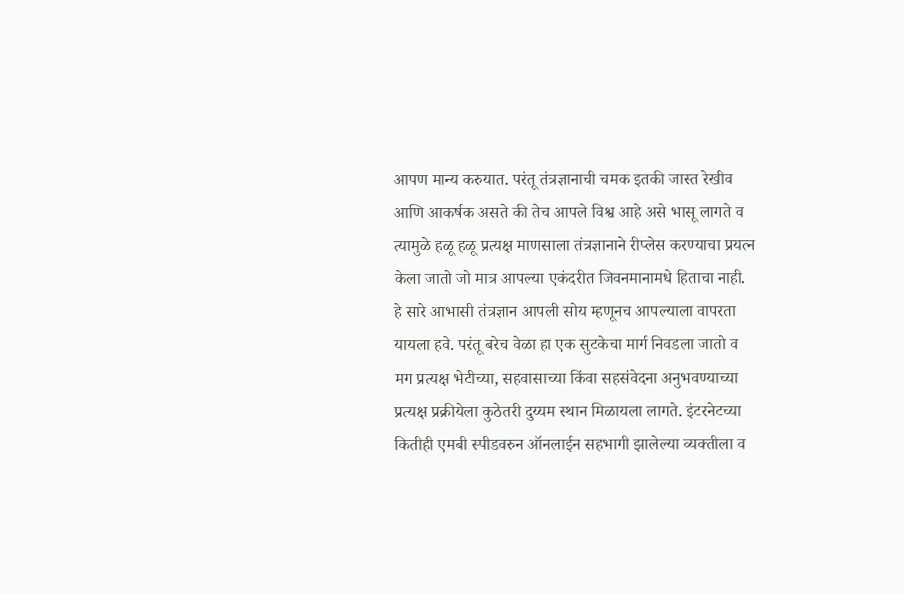आपण मान्य करुयात. परंतू तंत्रज्ञानाची चमक इतकी जास्त रेखीव आणि आकर्षक असते की तेच आपले विश्व आहे असे भासू लागते व त्यामुळे हळू हळू प्रत्यक्ष माणसाला तंत्रज्ञानाने रीप्लेस करण्याचा प्रयत्न केला जातो जो मात्र आपल्या एकंदरीत जिवनमानामधे हिताचा नाही. हे सारे आभासी तंत्रज्ञान आपली सोय म्हणूनच आपल्याला वापरता यायला हवे. परंतू बरेच वेळा हा एक सुटकेचा मार्ग निवडला जातो व मग प्रत्यक्ष भेटीच्या, सहवासाच्या किंवा सहसंवेदना अनुभवण्याच्या प्रत्यक्ष प्रक्रीयेला कुठेतरी दुय्यम स्थान मिळायला लागते. इंटरनेटच्या कितीही एमबी स्पीडवरुन ऑनलाईन सहभागी झालेल्या व्यक्तीला व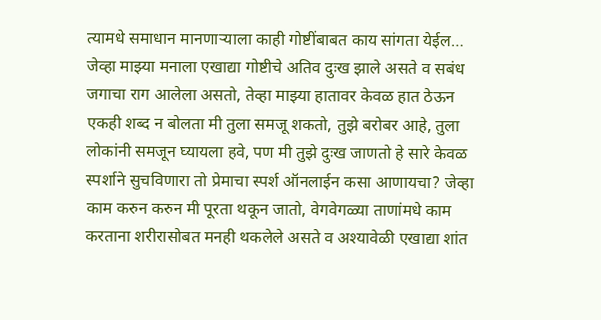त्यामधे समाधान मानणाऱ्याला काही गोष्टींबाबत काय सांगता येईल…
जेव्हा माझ्या मनाला एखाद्या गोष्टीचे अतिव दुःख झाले असते व सबंध जगाचा राग आलेला असतो, तेव्हा माझ्या हातावर केवळ हात ठेऊन एकही शब्द न बोलता मी तुला समजू शकतो, तुझे बरोबर आहे, तुला लोकांनी समजून घ्यायला हवे, पण मी तुझे दुःख जाणतो हे सारे केवळ स्पर्शाने सुचविणारा तो प्रेमाचा स्पर्श ऑनलाईन कसा आणायचा? जेव्हा काम करुन करुन मी पूरता थकून जातो, वेगवेगळ्या ताणांमधे काम करताना शरीरासोबत मनही थकलेले असते व अश्यावेळी एखाद्या शांत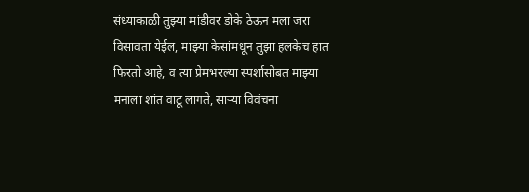संध्याकाळी तुझ्या मांडीवर डोके ठेऊन मला जरा विसावता येईल, माझ्या केसांमधून तुझा हलकेच हात फिरतो आहे, व त्या प्रेमभरल्या स्पर्शासोबत माझ्या मनाला शांत वाटू लागते, साऱ्या विवंचना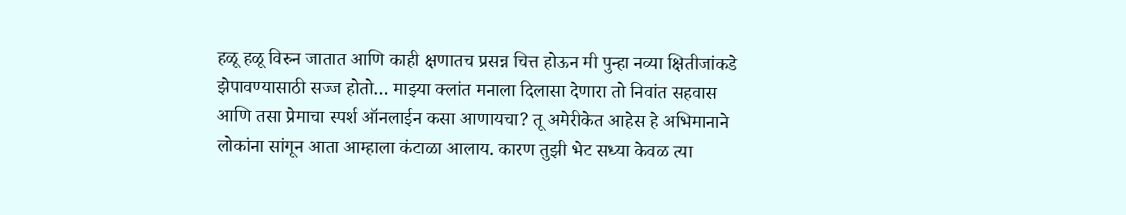हळू हळू विरुन जातात आणि काही क्षणातच प्रसन्न चित्त होऊन मी पुन्हा नव्या क्षितीजांकडे झेपावण्यासाठी सज्ज होतो… माझ्या क्लांत मनाला दिलासा देणारा तो निवांत सहवास आणि तसा प्रेमाचा स्पर्श ऑनलाईन कसा आणायचा? तू अमेरीकेत आहेस हे अभिमानाने लोकांना सांगून आता आम्हाला कंटाळा आलाय. कारण तुझी भेट सध्या केवळ त्या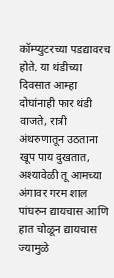कॉम्प्युटरच्या पडद्यावरच होते. या थंडीच्या दिवसात आम्हा दोघांनाही फार थंडी वाजते, रात्री अंथरुणातून उठताना खूप पाय दुखतात, अश्यावेळी तू आमच्या अंगावर गरम शाल पांघरुन द्यायचास आणि हात चोळून द्यायचास ज्यामुळे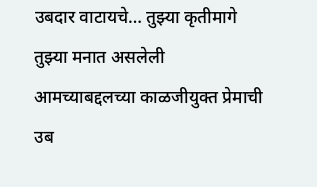उबदार वाटायचे… तुझ्या कृतीमागे तुझ्या मनात असलेली आमच्याबद्दलच्या काळजीयुक्त प्रेमाची उब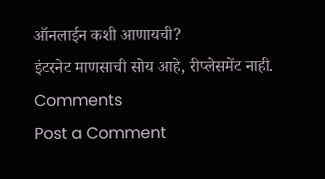ऑनलाईन कशी आणायची?
इंटरनेट माणसाची सोय आहे, रीप्लेसमेंट नाही.
Comments
Post a Comment